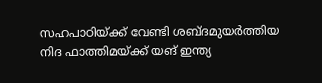സഹപാഠിയ്ക്ക് വേണ്ടി ശബ്ദമുയര്‍ത്തിയ നിദ ഫാത്തിമയ്ക്ക് യങ് ഇന്ത്യ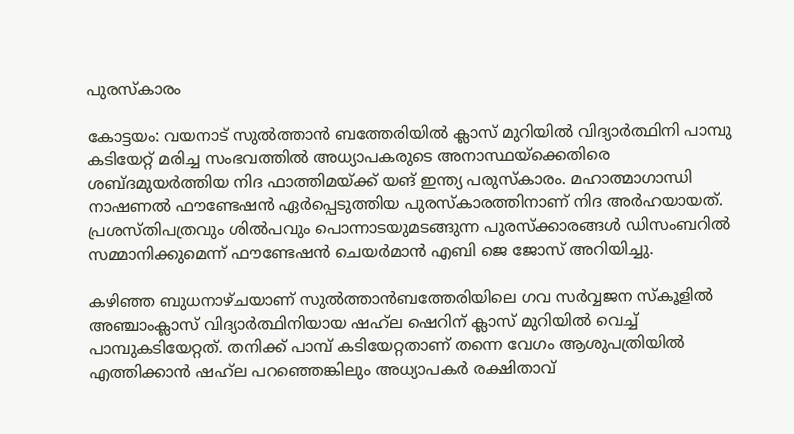പുരസ്‌കാരം

കോട്ടയം: വയനാട് സുല്‍ത്താന്‍ ബത്തേരിയില്‍ ക്ലാസ് മുറിയില്‍ വിദ്യാര്‍ത്ഥിനി പാമ്പു കടിയേറ്റ് മരിച്ച സംഭവത്തില്‍ അധ്യാപകരുടെ അനാസ്ഥയ്‌ക്കെതിരെ ശബ്ദമുയര്‍ത്തിയ നിദ ഫാത്തിമയ്ക്ക് യങ് ഇന്ത്യ പരുസ്‌കാരം. മഹാത്മാഗാന്ധി നാഷണല്‍ ഫൗണ്ടേഷന്‍ ഏര്‍പ്പെടുത്തിയ പുരസ്‌കാരത്തിനാണ് നിദ അര്‍ഹയായത്. പ്രശസ്തിപത്രവും ശില്‍പവും പൊന്നാടയുമടങ്ങുന്ന പുരസ്‌ക്കാരങ്ങള്‍ ഡിസംബറില്‍ സമ്മാനിക്കുമെന്ന് ഫൗണ്ടേഷന്‍ ചെയര്‍മാന്‍ എബി ജെ ജോസ് അറിയിച്ചു.

കഴിഞ്ഞ ബുധനാഴ്ചയാണ് സുല്‍ത്താന്‍ബത്തേരിയിലെ ഗവ സര്‍വ്വജന സ്‌കൂളില്‍ അഞ്ചാംക്ലാസ് വിദ്യാര്‍ത്ഥിനിയായ ഷഹ്‌ല ഷെറിന് ക്ലാസ് മുറിയില്‍ വെച്ച് പാമ്പുകടിയേറ്റത്. തനിക്ക് പാമ്പ് കടിയേറ്റതാണ് തന്നെ വേഗം ആശുപത്രിയില്‍ എത്തിക്കാന്‍ ഷഹ്‌ല പറഞ്ഞെങ്കിലും അധ്യാപകര്‍ രക്ഷിതാവ്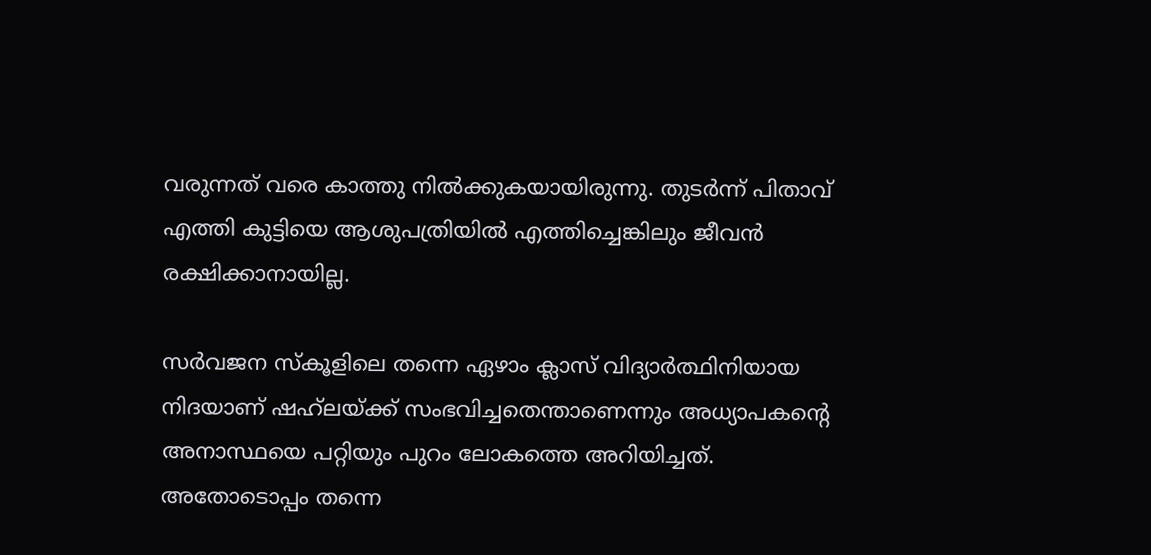വരുന്നത് വരെ കാത്തു നില്‍ക്കുകയായിരുന്നു. തുടര്‍ന്ന് പിതാവ് എത്തി കുട്ടിയെ ആശുപത്രിയില്‍ എത്തിച്ചെങ്കിലും ജീവന്‍ രക്ഷിക്കാനായില്ല.

സര്‍വജന സ്‌കൂളിലെ തന്നെ ഏഴാം ക്ലാസ് വിദ്യാര്‍ത്ഥിനിയായ നിദയാണ് ഷഹ്‌ലയ്ക്ക് സംഭവിച്ചതെന്താണെന്നും അധ്യാപകന്റെ അനാസ്ഥയെ പറ്റിയും പുറം ലോകത്തെ അറിയിച്ചത്. അതോടൊപ്പം തന്നെ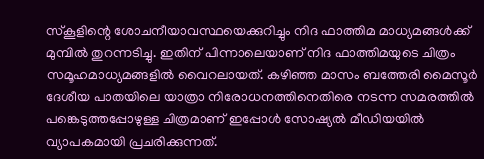സ്‌കൂളിന്റെ ശോചനീയാവസ്ഥയെക്കുറിച്ചും നിദ ഫാത്തിമ മാധ്യമങ്ങള്‍ക്ക് മുമ്പില്‍ തുറന്നടിച്ചു. ഇതിന് പിന്നാലെയാണ് നിദ ഫാത്തിമയുടെ ചിത്രം സമൂഹമാധ്യമങ്ങളില്‍ വൈറലായത്. കഴിഞ്ഞ മാസം ബത്തേരി മൈസൂര്‍ ദേശീയ പാതയിലെ യാത്രാ നിരോധനത്തിനെതിരെ നടന്ന സമരത്തില്‍ പങ്കെടുത്തപ്പോഴുള്ള ചിത്രമാണ് ഇപ്പോള്‍ സോഷ്യല്‍ മീഡിയയില്‍ വ്യാപകമായി പ്രചരിക്കുന്നത്.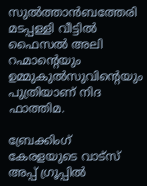സുല്‍ത്താന്‍ബത്തേരി മടപ്പള്ളി വീട്ടില്‍ ഫൈസല്‍ അലി റഹ്മാന്റെയും ഉമ്മുകുല്‍സുവിന്റെയും പുത്രിയാണ് നിദ ഫാത്തിമ.

ബ്രേക്കിംഗ് കേരളയുടെ വാട്സ് അപ്പ് ഗ്രൂപ്പിൽ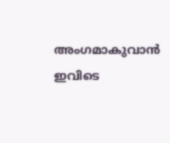അംഗമാകുവാൻ ഇവിടെ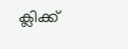ക്ലിക്ക്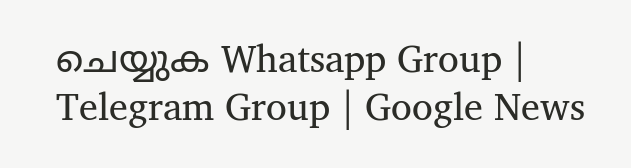ചെയ്യുക Whatsapp Group | Telegram Group | Google News